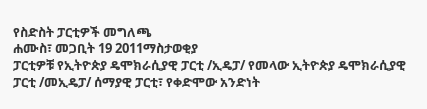የስድስት ፓርቲዎች መግለጫ
ሐሙስ፣ መጋቢት 19 2011ማስታወቂያ
ፓርቲዎቹ የኢትዮጵያ ዴሞክራሲያዊ ፓርቲ /ኢዴፓ/ የመላው ኢትዮጵያ ዴሞክራሲያዊ ፓርቲ /መኢዴፓ/ ሰማያዊ ፓርቲ፣ የቀድሞው አንድነት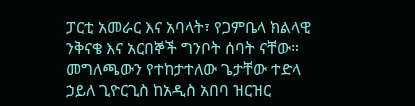ፓርቲ አመራር እና አባላት፣ የጋምቤላ ክልላዊ ንቅናቄ እና አርበኞች ግንቦት ሰባት ናቸው። መግለጫውን የተከታተለው ጌታቸው ተድላ ኃይለ ጊዮርጊስ ከአዲስ አበባ ዝርዝር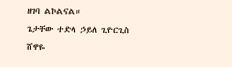ዘገባ ልኮልናል።
ጌታቸው ተድላ ኃይለ ጊዮርጊስ
ሸዋዬ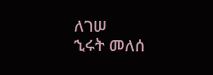ለገሠ
ኂሩት መለሰ